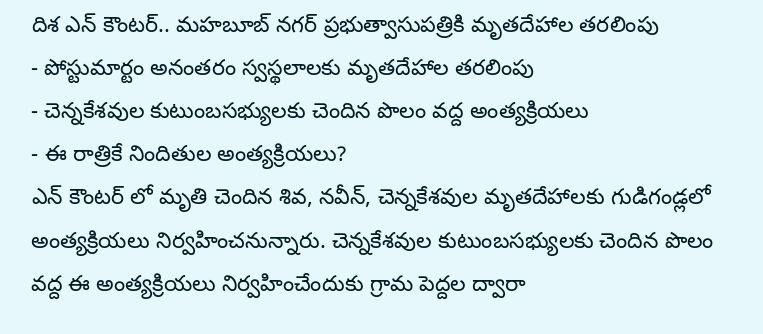దిశ ఎన్ కౌంటర్.. మహబూబ్ నగర్ ప్రభుత్వాసుపత్రికి మృతదేహాల తరలింపు
- పోస్టుమార్టం అనంతరం స్వస్థలాలకు మృతదేహాల తరలింపు
- చెన్నకేశవుల కుటుంబసభ్యులకు చెందిన పొలం వద్ద అంత్యక్రియలు
- ఈ రాత్రికే నిందితుల అంత్యక్రియలు?
ఎన్ కౌంటర్ లో మృతి చెందిన శివ, నవీన్, చెన్నకేశవుల మృతదేహాలకు గుడిగండ్లలో అంత్యక్రియలు నిర్వహించనున్నారు. చెన్నకేశవుల కుటుంబసభ్యులకు చెందిన పొలం వద్ద ఈ అంత్యక్రియలు నిర్వహించేందుకు గ్రామ పెద్దల ద్వారా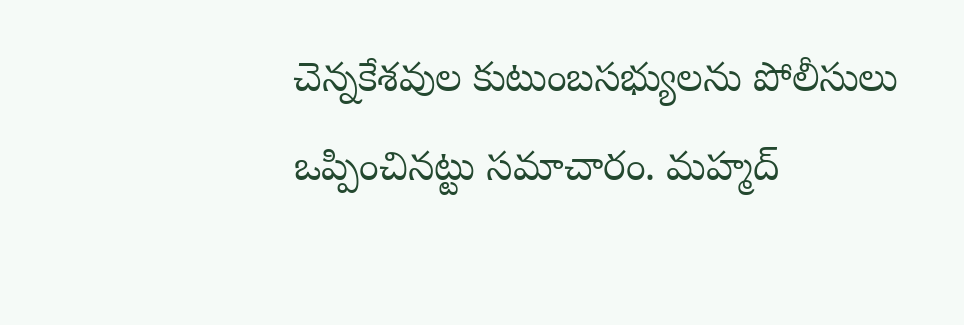చెన్నకేశవుల కుటుంబసభ్యులను పోలీసులు ఒప్పించినట్టు సమాచారం. మహ్మద్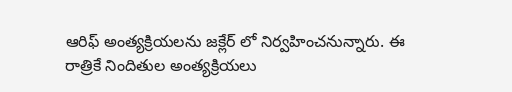ఆరిఫ్ అంత్యక్రియలను జక్లేర్ లో నిర్వహించనున్నారు. ఈ రాత్రికే నిందితుల అంత్యక్రియలు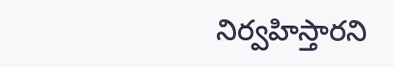నిర్వహిస్తారని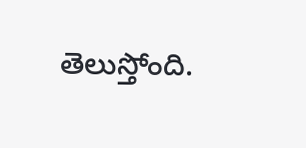తెలుస్తోంది.